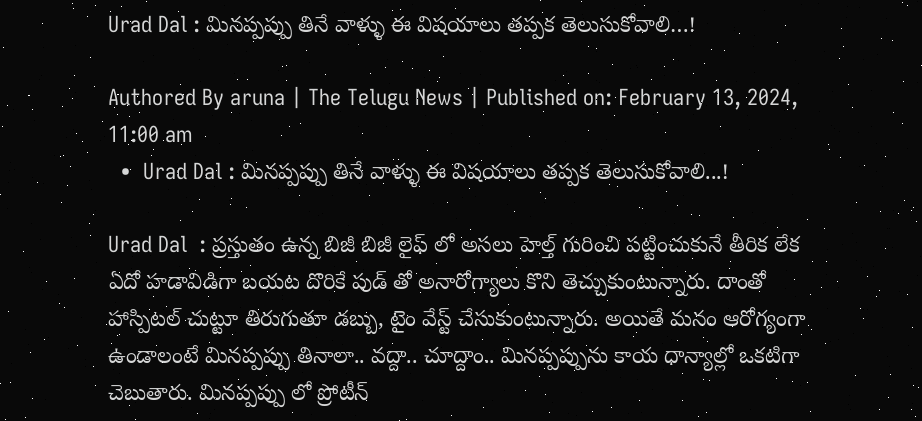Urad Dal : మినప్పప్పు తినే వాళ్ళు ఈ విషయాలు తప్పక తెలుసుకోవాలి…!

Authored By aruna | The Telugu News | Published on: February 13, 2024, 11:00 am
  •  Urad Dal : మినప్పప్పు తినే వాళ్ళు ఈ విషయాలు తప్పక తెలుసుకోవాలి...!

Urad Dal  : ప్రస్తుతం ఉన్న బిజీ బిజీ లైఫ్ లో అసలు హెల్త్ గురించి పట్టించుకునే తీరిక లేక ఏదో హడావిడిగా బయట దొరికే పుడ్ తో అనారోగ్యాలు కొని తెచ్చుకుంటున్నారు. దాంతో హాస్పిటల్ చుట్టూ తిరుగుతూ డబ్బు, టైం వేస్ట్ చేసుకుంటున్నారు. అయితే మనం ఆరోగ్యంగా ఉండాలంటే మినప్పప్పు తినాలా.. వద్దా.. చూద్దాం.. మినప్పప్పును కాయ ధాన్యాల్లో ఒకటిగా చెబుతారు. మినప్పప్పు లో ప్రోటీన్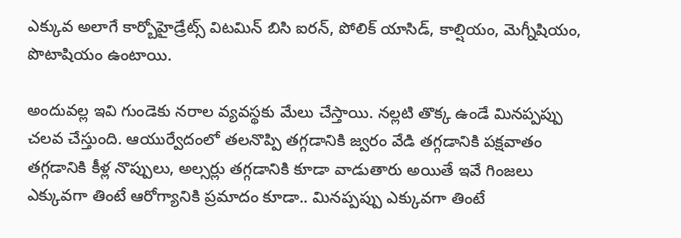ఎక్కువ అలాగే కార్బోహైడ్రేట్స్ విటమిన్ బిసి ఐరన్, పోలిక్ యాసిడ్, కాల్షియం, మెగ్నీషియం, పొటాషియం ఉంటాయి.

అందువల్ల ఇవి గుండెకు నరాల వ్యవస్థకు మేలు చేస్తాయి. నల్లటి తొక్క ఉండే మినప్పప్పు చలవ చేస్తుంది. ఆయుర్వేదంలో తలనొప్పి తగ్గడానికి జ్వరం వేడి తగ్గడానికి పక్షవాతం తగ్గడానికి కీళ్ల నొప్పులు, అల్సర్లు తగ్గడానికి కూడా వాడుతారు అయితే ఇవే గింజలు ఎక్కువగా తింటే ఆరోగ్యానికి ప్రమాదం కూడా.. మినప్పప్పు ఎక్కువగా తింటే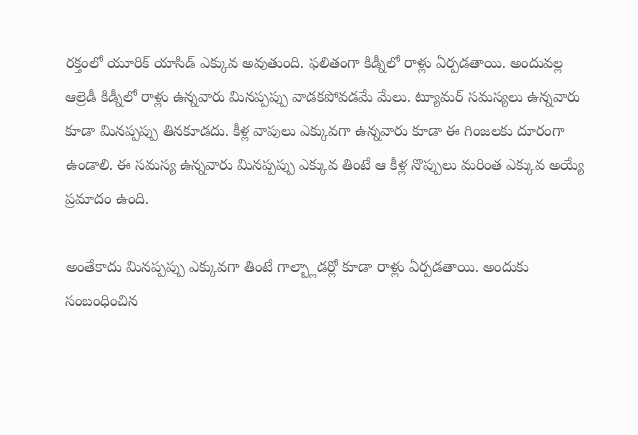రక్తంలో యూరిక్ యాసిడ్ ఎక్కువ అవుతుంది. ఫలితంగా కిడ్నీలో రాళ్లు ఏర్పడతాయి. అందువల్ల ఆల్రెడీ కిడ్నీలో రాళ్లు ఉన్నవారు మినప్పప్పు వాడకపోవడమే మేలు. ట్యూమర్ సమస్యలు ఉన్నవారు కూడా మినప్పప్పు తినకూడదు. కీళ్ల వాపులు ఎక్కువగా ఉన్నవారు కూడా ఈ గింజలకు దూరంగా ఉండాలి. ఈ సమస్య ఉన్నవారు మినప్పప్పు ఎక్కువ తింటే ఆ కీళ్ల నొప్పులు మరింత ఎక్కువ అయ్యే ప్రమాదం ఉంది.

అంతేకాదు మినప్పప్పు ఎక్కువగా తింటే గాల్బ్లాడర్లో కూడా రాళ్లు ఏర్పడతాయి. అందుకు సంబంధించిన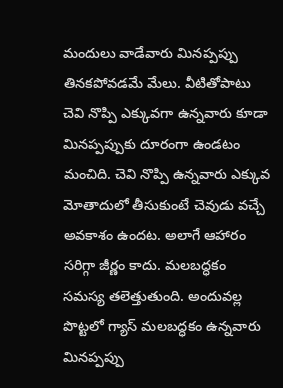మందులు వాడేవారు మినప్పప్పు తినకపోవడమే మేలు. వీటితోపాటు చెవి నొప్పి ఎక్కువగా ఉన్నవారు కూడా మినప్పప్పుకు దూరంగా ఉండటం మంచిది. చెవి నొప్పి ఉన్నవారు ఎక్కువ మోతాదులో తీసుకుంటే చెవుడు వచ్చే అవకాశం ఉందట. అలాగే ఆహారం సరిగ్గా జీర్ణం కాదు. మలబద్ధకం సమస్య తలెత్తుతుంది. అందువల్ల పొట్టలో గ్యాస్ మలబద్ధకం ఉన్నవారు మినప్పప్పు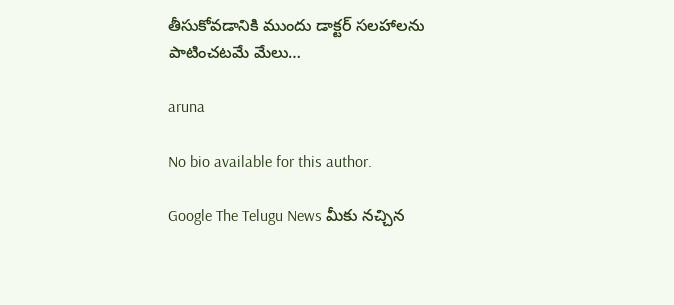తీసుకోవడానికి ముందు డాక్టర్ సలహాలను పాటించటమే మేలు…

aruna

No bio available for this author.

Google The Telugu News మీకు నచ్చిన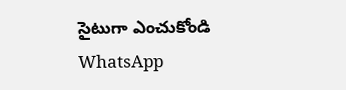సైటుగా ఎంచుకోండి
WhatsApp